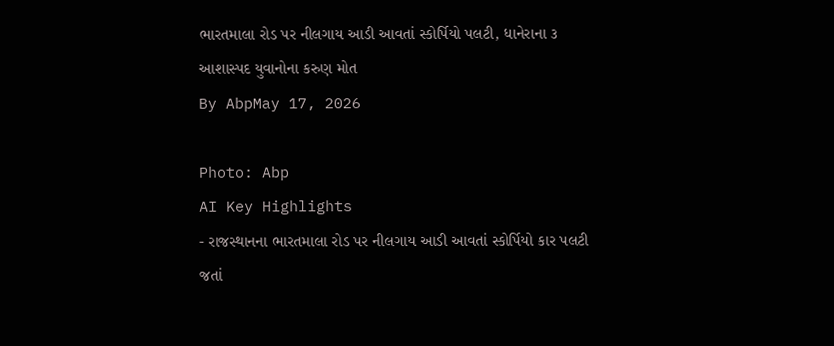ભારતમાલા રોડ પર નીલગાય આડી આવતાં સ્કોર્પિયો પલટી, ધાનેરાના ૩ આશાસ્પદ યુવાનોના કરુણ મોત
By AbpMay 17, 2026

Photo: Abp
AI Key Highlights
- રાજસ્થાનના ભારતમાલા રોડ પર નીલગાય આડી આવતાં સ્કોર્પિયો કાર પલટી જતાં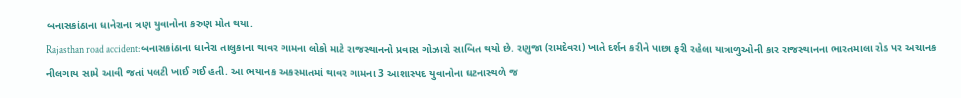બનાસકાંઠાના ધાનેરાના ત્રણ યુવાનોના કરુણ મોત થયા.
Rajasthan road accident:બનાસકાંઠાના ધાનેરા તાલુકાના થાવર ગામના લોકો માટે રાજસ્થાનનો પ્રવાસ ગોઝારો સાબિત થયો છે. રણુજા (રામદેવરા) ખાતે દર્શન કરીને પાછા ફરી રહેલા યાત્રાળુઓની કાર રાજસ્થાનના ભારતમાલા રોડ પર અચાનક નીલગાય સામે આવી જતાં પલટી ખાઈ ગઈ હતી. આ ભયાનક અકસ્માતમાં થાવર ગામના 3 આશાસ્પદ યુવાનોના ઘટનાસ્થળે જ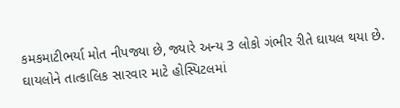કમકમાટીભર્યા મોત નીપજ્યા છે, જ્યારે અન્ય 3 લોકો ગંભીર રીતે ઘાયલ થયા છે. ઘાયલોને તાત્કાલિક સારવાર માટે હોસ્પિટલમાં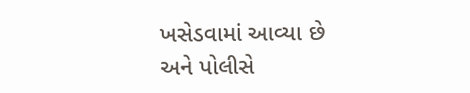ખસેડવામાં આવ્યા છે અને પોલીસે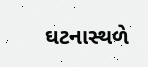ઘટનાસ્થળે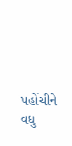પહોંચીને વધુ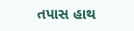તપાસ હાથ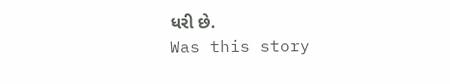ધરી છે.
Was this story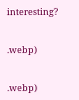interesting?


.webp)


.webp)